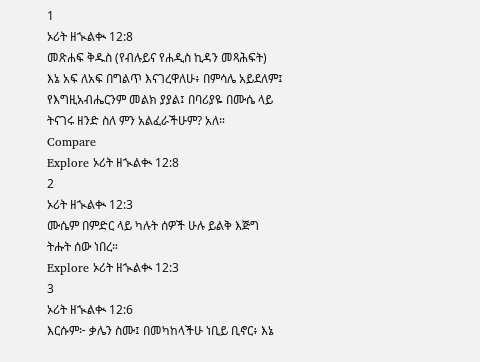1
ኦሪት ዘኊልቊ 12:8
መጽሐፍ ቅዱስ (የብሉይና የሐዲስ ኪዳን መጻሕፍት)
እኔ አፍ ለአፍ በግልጥ እናገረዋለሁ፥ በምሳሌ አይደለም፤ የእግዚአብሔርንም መልክ ያያል፤ በባሪያዬ በሙሴ ላይ ትናገሩ ዘንድ ስለ ምን አልፈራችሁም? አለ።
Compare
Explore ኦሪት ዘኊልቊ 12:8
2
ኦሪት ዘኊልቊ 12:3
ሙሴም በምድር ላይ ካሉት ሰዎች ሁሉ ይልቅ እጅግ ትሑት ሰው ነበረ።
Explore ኦሪት ዘኊልቊ 12:3
3
ኦሪት ዘኊልቊ 12:6
እርሱም፦ ቃሌን ስሙ፤ በመካከላችሁ ነቢይ ቢኖር፥ እኔ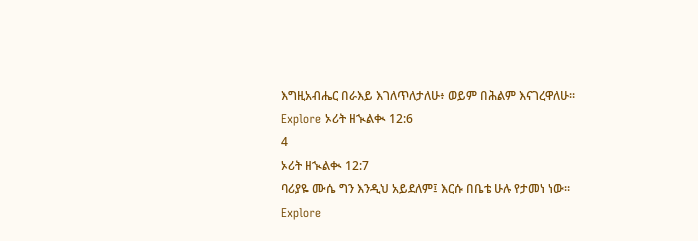እግዚአብሔር በራእይ እገለጥለታለሁ፥ ወይም በሕልም እናገረዋለሁ።
Explore ኦሪት ዘኊልቊ 12:6
4
ኦሪት ዘኊልቊ 12:7
ባሪያዬ ሙሴ ግን እንዲህ አይደለም፤ እርሱ በቤቴ ሁሉ የታመነ ነው።
Explore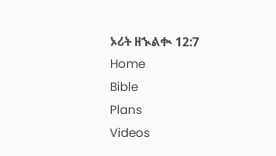ኦሪት ዘኊልቊ 12:7
Home
Bible
Plans
Videos